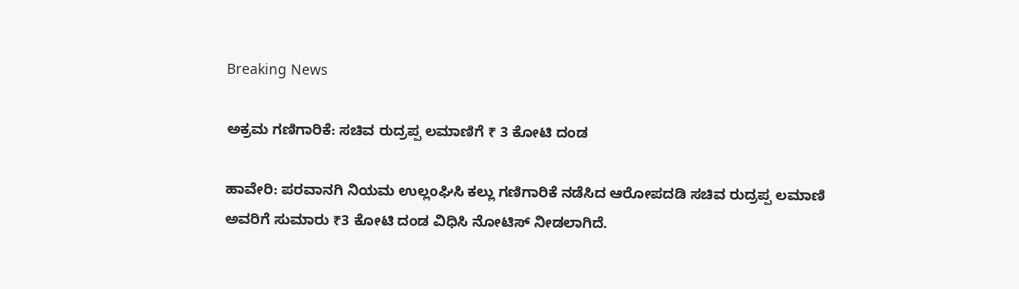Breaking News

ಅಕ್ರಮ ಗಣಿಗಾರಿಕೆ: ಸಚಿವ ರುದ್ರಪ್ಪ ಲಮಾಣಿಗೆ ₹ 3 ಕೋಟಿ ದಂಡ

ಹಾವೇರಿ: ಪರವಾನಗಿ ನಿಯಮ ಉಲ್ಲಂಘಿಸಿ ಕಲ್ಲು ಗಣಿಗಾರಿಕೆ ನಡೆಸಿದ ಆರೋಪದಡಿ ಸಚಿವ ರುದ್ರಪ್ಪ ಲಮಾಣಿ ಅವರಿಗೆ ಸುಮಾರು ₹3 ಕೋಟಿ ದಂಡ ವಿಧಿಸಿ ನೋಟಿಸ್ ನೀಡಲಾಗಿದೆ.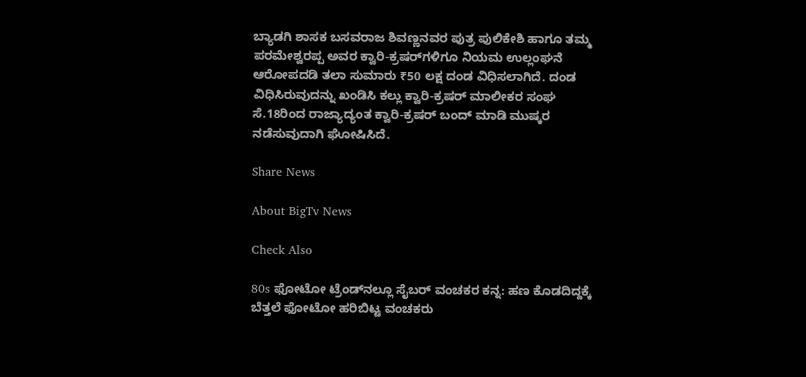ಬ್ಯಾಡಗಿ ಶಾಸಕ ಬಸವರಾಜ ಶಿವಣ್ಣನವರ ಪುತ್ರ ಪುಲಿಕೇಶಿ ಹಾಗೂ ತಮ್ಮ ಪರಮೇಶ್ವರಪ್ಪ ಅವರ ಕ್ವಾರಿ-ಕ್ರಷರ್‌ಗಳಿಗೂ ನಿಯಮ ಉಲ್ಲಂಘನೆ ಆರೋಪದಡಿ ತಲಾ ಸುಮಾರು ₹50 ಲಕ್ಷ ದಂಡ ವಿಧಿಸಲಾಗಿದೆ. ದಂಡ ವಿಧಿಸಿರುವುದನ್ನು ಖಂಡಿಸಿ ಕಲ್ಲು ಕ್ವಾರಿ-ಕ್ರಷರ್ ಮಾಲೀಕರ ಸಂಘ ಸೆ.18ರಿಂದ ರಾಜ್ಯಾದ್ಯಂತ ಕ್ವಾರಿ-ಕ್ರಷರ್ ಬಂದ್ ಮಾಡಿ ಮುಷ್ಕರ ನಡೆಸುವುದಾಗಿ ಘೋಷಿಸಿದೆ.

Share News

About BigTv News

Check Also

80s ಫೋಟೋ ಟ್ರೆಂಡ್‌ನಲ್ಲೂ ಸೈಬರ್ ವಂಚಕರ ಕನ್ನ: ಹಣ ಕೊಡದಿದ್ದಕ್ಕೆ ಬೆತ್ತಲೆ ಫೋಟೋ ಹರಿಬಿಟ್ಟ ವಂಚಕರು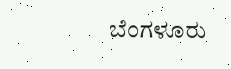ಬೆಂಗಳೂರು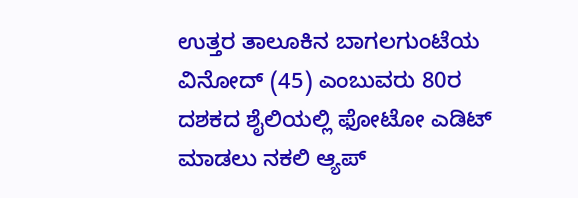ಉತ್ತರ ತಾಲೂಕಿನ ಬಾಗಲಗುಂಟೆಯ ವಿನೋದ್ (45) ಎಂಬುವರು 80ರ ದಶಕದ ಶೈಲಿಯಲ್ಲಿ ಫೋಟೋ ಎಡಿಟ್ ಮಾಡಲು ನಕಲಿ ಆ್ಯಪ್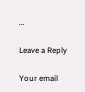…

Leave a Reply

Your email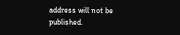address will not be published.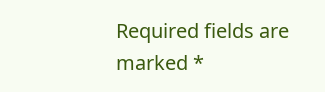Required fields are marked *